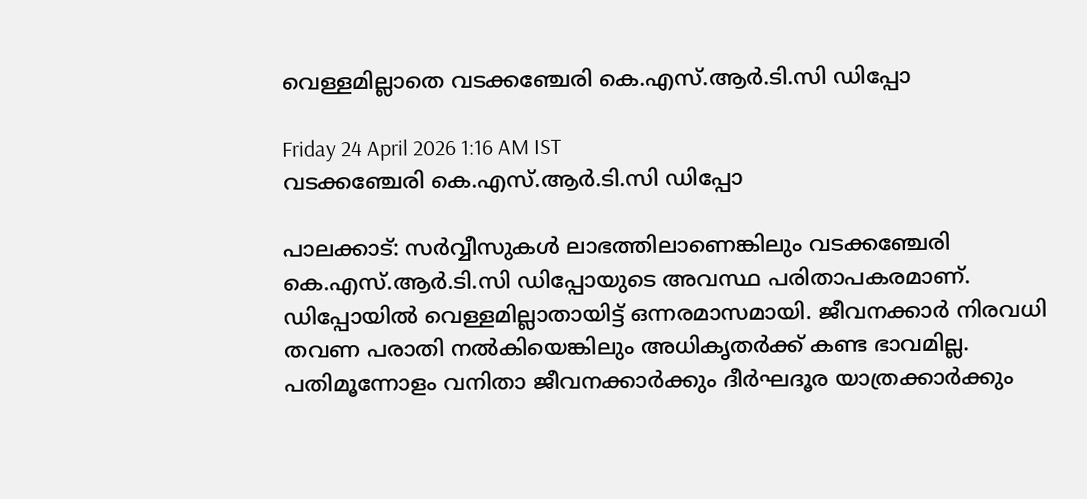വെള്ളമില്ലാതെ വടക്കഞ്ചേരി കെ.എസ്.ആർ.ടി.സി ഡിപ്പോ

Friday 24 April 2026 1:16 AM IST
വടക്കഞ്ചേരി കെ.എസ്.ആർ.ടി.സി ഡിപ്പോ

പാലക്കാട്: സർവ്വീസുകൾ ലാഭത്തിലാണെങ്കിലും വടക്കഞ്ചേരി കെ.എസ്.ആർ.ടി.സി ഡിപ്പോയുടെ അവസ്ഥ പരിതാപകരമാണ്. ഡിപ്പോയിൽ വെള്ളമില്ലാതായിട്ട് ഒന്നരമാസമായി. ജീവനക്കാർ നിരവധി തവണ പരാതി നൽകിയെങ്കിലും അധികൃതർക്ക് കണ്ട ഭാവമില്ല. പതിമൂന്നോളം വനിതാ ജീവനക്കാർക്കും ദീർഘദൂര യാത്രക്കാർക്കും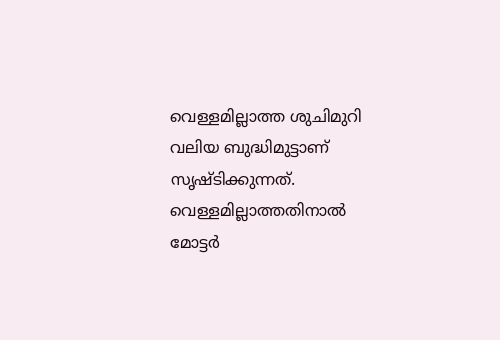വെള്ളമില്ലാത്ത ശുചിമുറി വലിയ ബുദ്ധിമുട്ടാണ് സൃഷ്ടിക്കുന്നത്. വെള്ളമില്ലാത്തതിനാൽ മോട്ടർ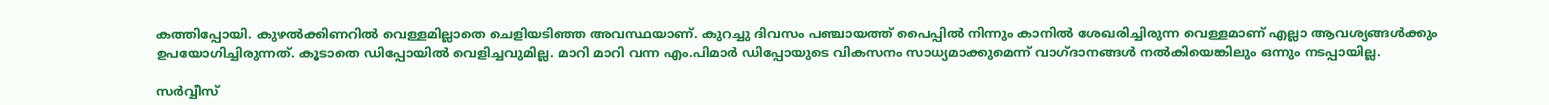കത്തിപ്പോയി. കുഴൽക്കിണറിൽ വെള്ളമില്ലാതെ ചെളിയടിഞ്ഞ അവസ്ഥയാണ്. കുറച്ചു ദിവസം പഞ്ചായത്ത് പൈപ്പിൽ നിന്നും കാനിൽ ശേഖരിച്ചിരുന്ന വെള്ളമാണ് എല്ലാ ആവശ്യങ്ങൾക്കും ഉപയോഗിച്ചിരുന്നത്. കൂടാതെ ഡിപ്പോയിൽ വെളിച്ചവുമില്ല. മാറി മാറി വന്ന എം.പിമാർ ഡിപ്പോയുടെ വികസനം സാധ്യമാക്കുമെന്ന് വാഗ്ദാനങ്ങൾ നൽകിയെങ്കിലും ഒന്നും നടപ്പായില്ല.

സർവ്വീസ്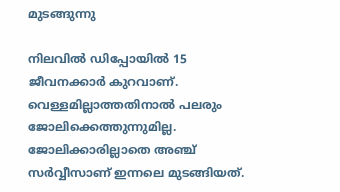മുടങ്ങുന്നു

നിലവിൽ ഡിപ്പോയിൽ 15 ജീവനക്കാർ കുറവാണ്. വെള്ളമില്ലാത്തതിനാൽ പലരും ജോലിക്കെത്തുന്നുമില്ല. ജോലിക്കാരില്ലാതെ അഞ്ച് സർവ്വീസാണ് ഇന്നലെ മുടങ്ങിയത്.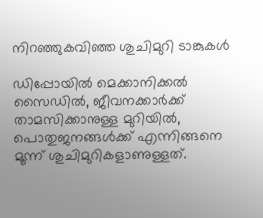നിറഞ്ഞുകവിഞ്ഞ ശുചിമുറി ടാങ്കുകൾ

ഡിപ്പോയിൽ മെക്കാനിക്കൽ സൈഡിൽ, ജീവനക്കാർക്ക് താമസിക്കാനുള്ള മുറിയിൽ, പൊതുജനങ്ങൾക്ക് എന്നിങ്ങനെ മൂന്ന് ശുചിമുറികളാണുള്ളത്.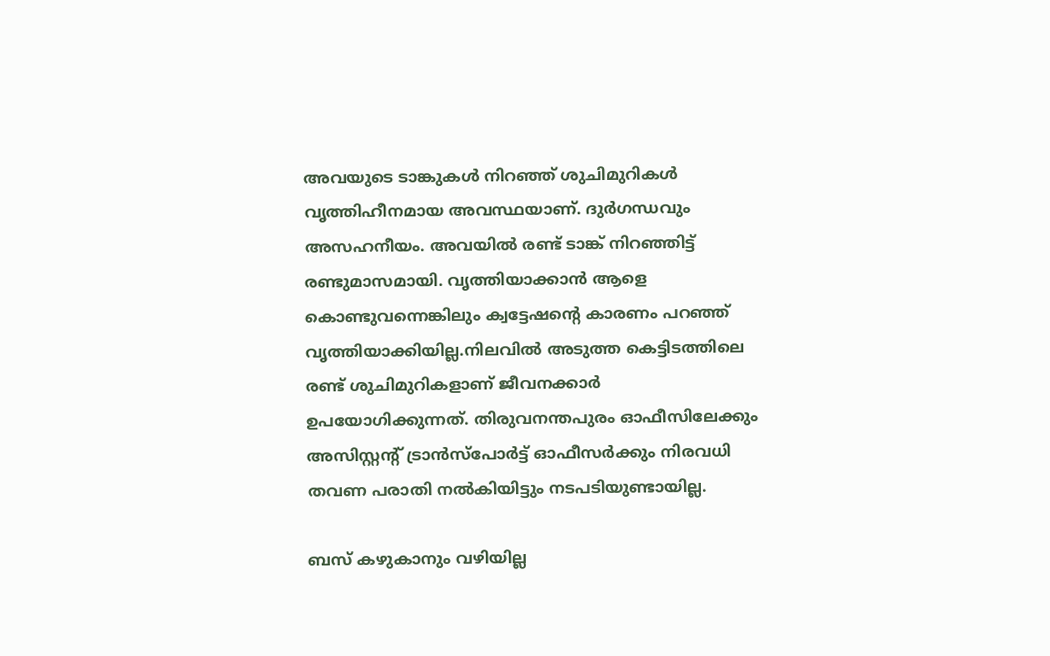അവയുടെ ടാങ്കുകൾ നിറഞ്ഞ് ശുചിമുറികൾ വൃത്തിഹീനമായ അവസ്ഥയാണ്. ദുർഗന്ധവും അസഹനീയം. അവയിൽ രണ്ട് ടാങ്ക് നിറഞ്ഞിട്ട് രണ്ടുമാസമായി. വൃത്തിയാക്കാൻ ആളെ കൊണ്ടുവന്നെങ്കിലും ക്വട്ടേഷന്റെ കാരണം പറഞ്ഞ് വൃത്തിയാക്കിയില്ല.നിലവിൽ അടുത്ത കെട്ടിടത്തിലെ രണ്ട് ശുചിമുറികളാണ് ജീവനക്കാർ ഉപയോഗിക്കുന്നത്. തിരുവനന്തപുരം ഓഫീസിലേക്കും അസിസ്റ്റന്റ് ട്രാൻസ്‌പോർട്ട് ഓഫീസർക്കും നിരവധി തവണ പരാതി നൽകിയിട്ടും നടപടിയുണ്ടായില്ല.

ബസ് കഴുകാനും വഴിയില്ല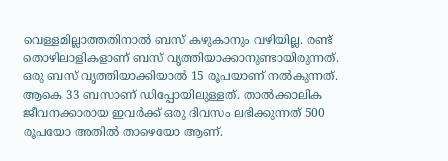വെള്ളമില്ലാത്തതിനാൽ ബസ് കഴുകാനും വഴിയില്ല. രണ്ട് തൊഴിലാളികളാണ് ബസ് വൃത്തിയാക്കാനുണ്ടായിരുന്നത്. ഒരു ബസ് വൃത്തിയാക്കിയാൽ 15 രൂപയാണ് നൽകുന്നത്. ആകെ 33 ബസാണ് ഡിപ്പോയിലുള്ളത്. താൽക്കാലിക ജീവനക്കാരായ ഇവർക്ക് ഒരു ദിവസം ലഭിക്കുന്നത് 500 രൂപയോ അതിൽ താഴെയോ ആണ്.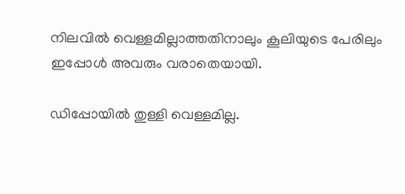നിലവിൽ വെള്ളമില്ലാത്തതിനാലും കൂലിയുടെ പേരിലും ഇപ്പോൾ അവരും വരാതെയായി.

ഡിപ്പോയിൽ തുള്ളി വെള്ളമില്ല.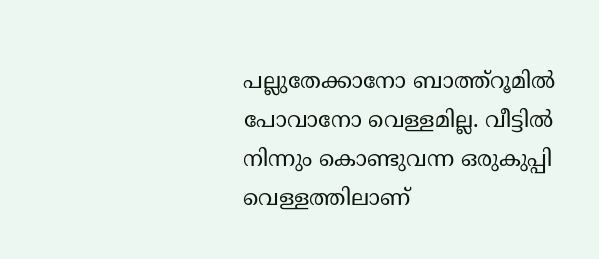പല്ലുതേക്കാനോ ബാത്ത്റൂമിൽ പോവാനോ വെള്ളമില്ല. വീട്ടിൽ നിന്നും കൊണ്ടുവന്ന ഒരുകുപ്പി വെള്ളത്തിലാണ്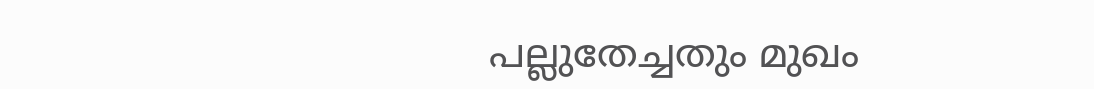പല്ലുതേച്ചതും മുഖം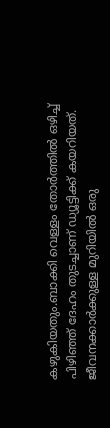കഴുകിയതും.ബാക്കി വെള്ളം തോർത്തിൽ ഒഴിച്ച് പിഴിഞ്ഞ് ദേഹം തുടച്ചാണ് ഡ്യൂട്ടിക്ക് കയറിയത്. ജീവനക്കാർക്കുള്ള മുറിയിൽ ഒരു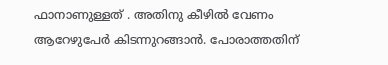ഫാനാണുള്ളത് . അതിനു കീഴിൽ വേണം ആറേഴുപേർ കിടന്നുറങ്ങാൻ. പോരാത്തതിന്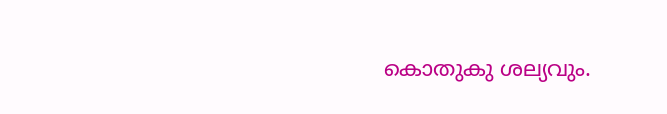കൊതുകു ശല്യവും.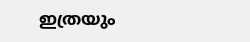ഇത്രയും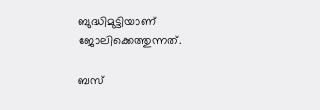ബുദ്ധിമുട്ടിയാണ് ജോലിക്കെത്തുന്നത്.

ബസ്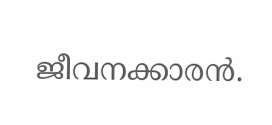ജീവനക്കാരൻ.